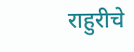राहुरीचे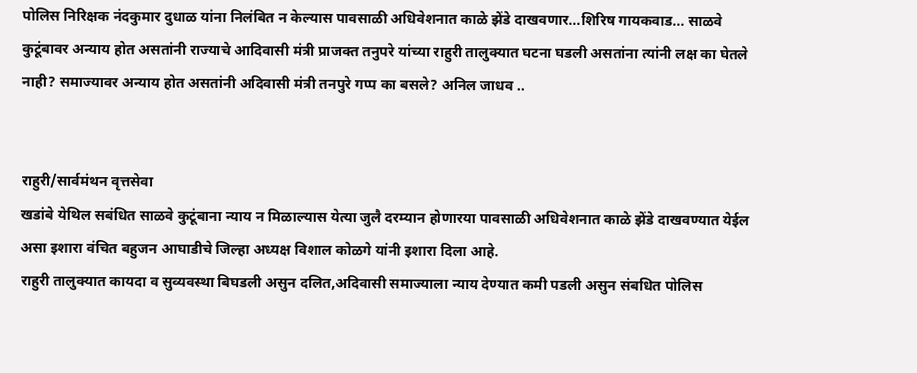पोलिस निरिक्षक नंदकुमार दुधाळ यांना निलंबित न केल्यास पावसाळी अधिवेशनात काळे झेंडे दाखवणार...शिरिष गायकवाड... साळवे कुटूंबावर अन्याय होत असतांनी राज्याचे आदिवासी मंत्री प्राजक्त तनुपरे यांच्या राहुरी तालुक्यात घटना घडली असतांना त्यांनी लक्ष का घेतले नाही? समाज्यावर अन्याय होत असतांनी अदिवासी मंत्री तनपुरे गप्प का बसले? अनिल जाधव ..


राहुरी/सार्वमंथन वृत्तसेवा
खडांबे येथिल सबंधित साळवे कुटूंबाना न्याय न मिळाल्यास येत्या जुलै दरम्यान होणारया पावसाळी अधिवेशनात काळे झेंडे दाखवण्यात येईल असा इशारा वंचित बहुजन आघाडीचे जिल्हा अध्यक्ष विशाल कोळगे यांनी इशारा दिला आहे.
राहुरी तालुक्यात कायदा व सुव्यवस्था बिघडली असुन दलित,अदिवासी समाज्याला न्याय देण्यात कमी पडली असुन संबधित पोलिस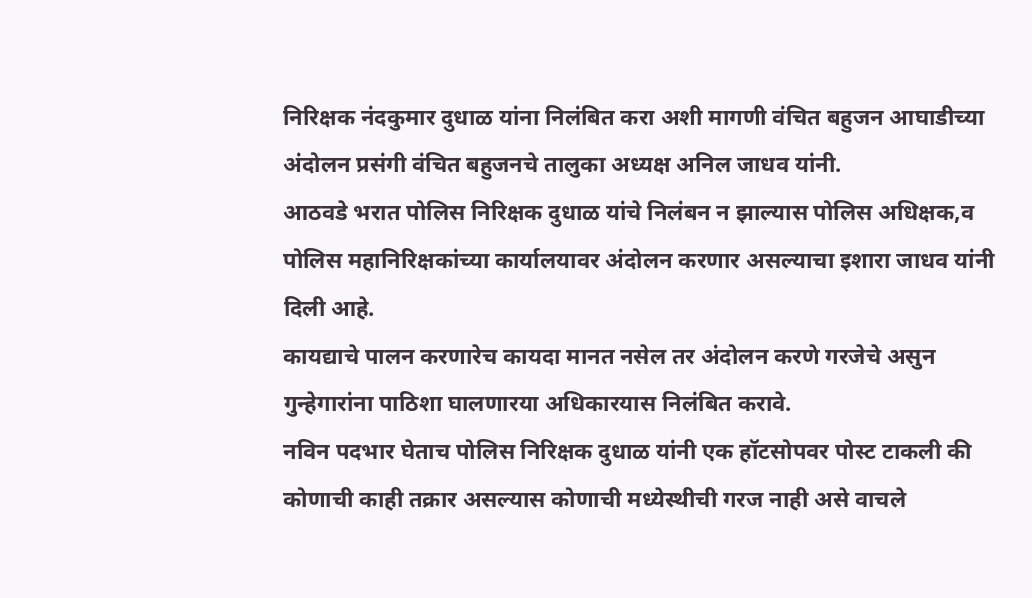निरिक्षक नंदकुमार दुधाळ यांना निलंबित करा अशी मागणी वंचित बहुजन आघाडीच्या अंदोलन प्रसंगी वंचित बहुजनचे तालुका अध्यक्ष अनिल जाधव यांनी.
आठवडे भरात पोलिस निरिक्षक दुधाळ यांचे निलंबन न झाल्यास पोलिस अधिक्षक,व पोलिस महानिरिक्षकांच्या कार्यालयावर अंदोलन करणार असल्याचा इशारा जाधव यांनी दिली आहे.
कायद्याचे पालन करणारेच कायदा मानत नसेल तर अंदोलन करणे गरजेचे असुन गुन्हेगारांना पाठिशा घालणारया अधिकारयास निलंबित करावे.
नविन पदभार घेताच पोलिस निरिक्षक दुधाळ यांनी एक हॉटसोपवर पोस्ट टाकली की कोणाची काही तक्रार असल्यास कोणाची मध्येस्थीची गरज नाही असे वाचले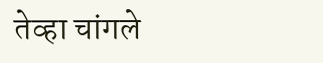तेव्हा चांगले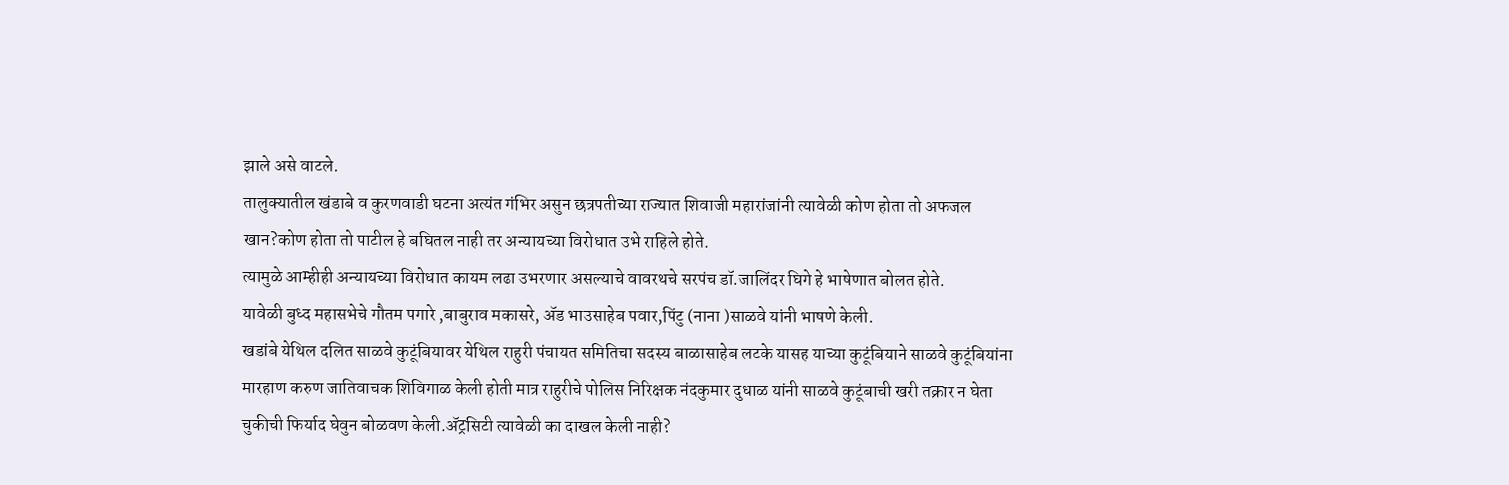झाले असे वाटले.
तालुक्यातील खंडाबे व कुरणवाडी घटना अत्यंत गंभिर असुन छत्रपतीच्या राज्यात शिवाजी महारांजांनी त्यावेळी कोण होता तो अफजल खान?कोण होता तो पाटील हे बघितल नाही तर अन्यायच्या विरोधात उभे राहिले होते.
त्यामुळे आम्हीही अन्यायच्या विरोधात कायम लढा उभरणार असल्याचे वावरथचे सरपंच डॉ.जालिंदर घिगे हे भाषेणात बोलत होते.
यावेळी बुध्द महासभेचे गौतम पगारे ,बाबुराव मकासरे, ॲड भाउसाहेब पवार,पिंटु (नाना )साळवे यांनी भाषणे केली.
खडांबे येथिल दलित साळवे कुटूंबियावर येथिल राहुरी पंचायत समितिचा सदस्य बाळासाहेब लटके यासह याच्या कुटूंबियाने साळवे कुटूंबियांना मारहाण करुण जातिवाचक शिविगाळ केली होती मात्र राहुरीचे पोलिस निरिक्षक नंदकुमार दुधाळ यांनी साळवे कुटूंबाची खरी तक्रार न घेता चुकीची फिर्याद घेवुन बोळवण केली.ॲट्रसिटी त्यावेळी का दाखल केली नाही?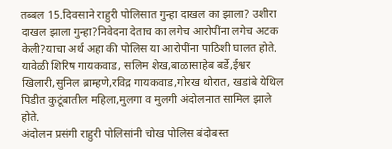तब्बल 15.दिवसाने राहुरी पोलिसात गुन्हा दाखल का झाला? उशीरा दाखल झाला गुन्हा?निवेदना देताच का लगेच आरोपींना लगेच अटक केली?याचा अर्थ अहा की पोलिस या आरोपींना पाठिशी घालत होते.
यावेळी शिरिष गायकवाड, सलिम शेख,बाळासाहेब बर्डे,ईश्वर खिलारी,सुनिल ब्राम्हणे,रविद्र गायकवाड,गोरख थोरात, खडांबे येथिल पिडीत कुटूंबातील महिला,मुलगा व मुलगी अंदोलनात सामिल झाले होते.
अंदोलन प्रसंगी राहुरी पोलिसांनी चोख पोलिस बंदोबस्त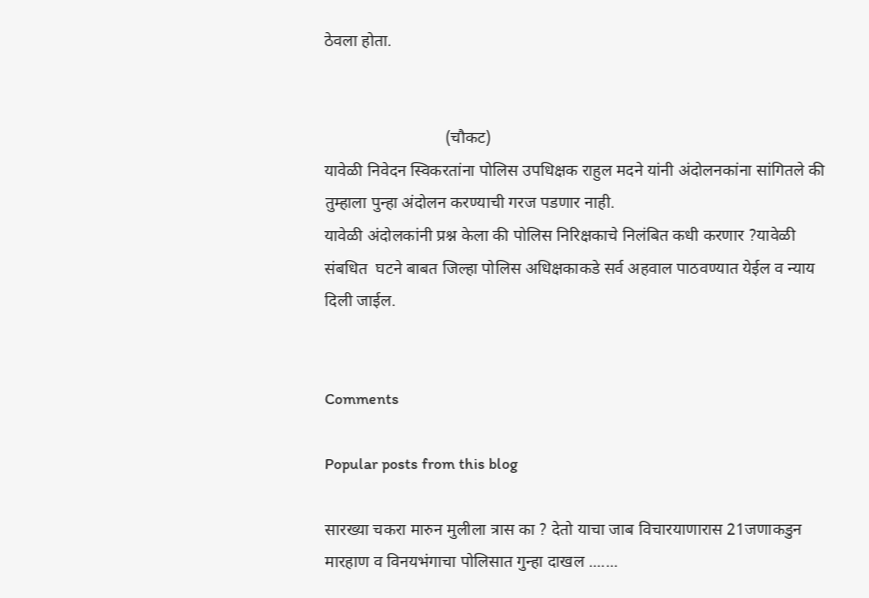ठेवला होता.


                             (चौकट)
यावेळी निवेदन स्विकरतांना पोलिस उपधिक्षक राहुल मदने यांनी अंदोलनकांना सांगितले की तुम्हाला पुन्हा अंदोलन करण्याची गरज पडणार नाही.
यावेळी अंदोलकांनी प्रश्न केला की पोलिस निरिक्षकाचे निलंबित कधी करणार ?यावेळी संबधित  घटने बाबत जिल्हा पोलिस अधिक्षकाकडे सर्व अहवाल पाठवण्यात येईल व न्याय दिली जाईल.


Comments

Popular posts from this blog

सारख्या चकरा मारुन मुलीला त्रास का ? देतो याचा जाब विचारयाणारास 21जणाकडुन मारहाण व विनयभंगाचा पोलिसात गुन्हा दाखल .......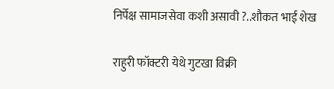निर्पेक्ष सामाजसेवा कशी असावी ?..शौकत भाई शेख

राहुरी फॉक्टरी येथे गुटखा विक्री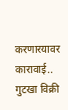करणारयावर कारावाई.. गुटखा विक्री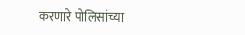करणारे पोलिसांच्या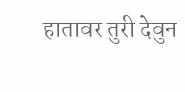हातावर तुरी देवुन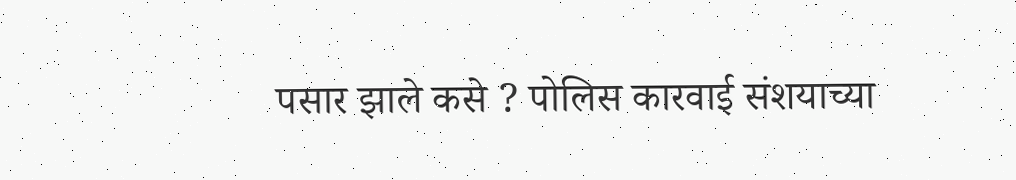पसार झाले कसे ? पोलिस कारवाई संशयाच्या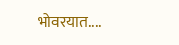भोवरयात....